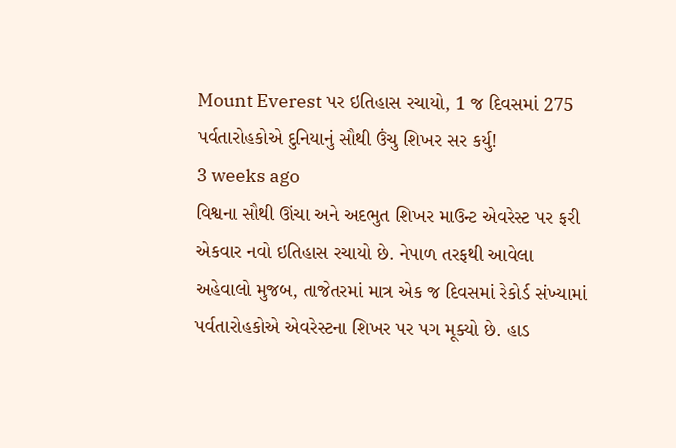Mount Everest પર ઇતિહાસ રચાયો, 1 જ દિવસમાં 275 પર્વતારોહકોએ દુનિયાનું સૌથી ઉંચુ શિખર સર કર્યુ!
3 weeks ago
વિશ્વના સૌથી ઊંચા અને અદભુત શિખર માઉન્ટ એવરેસ્ટ પર ફરી એકવાર નવો ઇતિહાસ રચાયો છે. નેપાળ તરફથી આવેલા અહેવાલો મુજબ, તાજેતરમાં માત્ર એક જ દિવસમાં રેકોર્ડ સંખ્યામાં પર્વતારોહકોએ એવરેસ્ટના શિખર પર પગ મૂક્યો છે. હાડ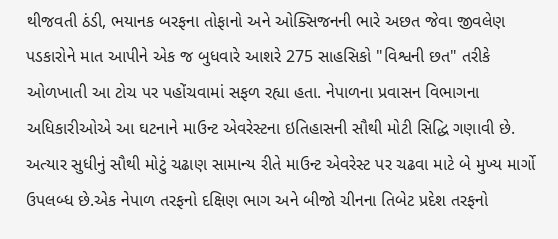થીજવતી ઠંડી, ભયાનક બરફના તોફાનો અને ઓક્સિજનની ભારે અછત જેવા જીવલેણ પડકારોને માત આપીને એક જ બુધવારે આશરે 275 સાહસિકો "વિશ્વની છત" તરીકે ઓળખાતી આ ટોચ પર પહોંચવામાં સફળ રહ્યા હતા. નેપાળના પ્રવાસન વિભાગના અધિકારીઓએ આ ઘટનાને માઉન્ટ એવરેસ્ટના ઇતિહાસની સૌથી મોટી સિદ્ધિ ગણાવી છે. અત્યાર સુધીનું સૌથી મોટું ચઢાણ સામાન્ય રીતે માઉન્ટ એવરેસ્ટ પર ચઢવા માટે બે મુખ્ય માર્ગો ઉપલબ્ધ છે.એક નેપાળ તરફનો દક્ષિણ ભાગ અને બીજો ચીનના તિબેટ પ્રદેશ તરફનો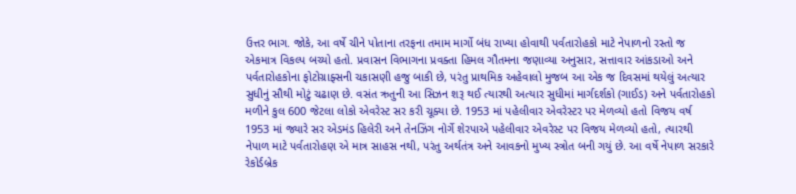ઉત્તર ભાગ. જોકે, આ વર્ષે ચીને પોતાના તરફના તમામ માર્ગો બંધ રાખ્યા હોવાથી પર્વતારોહકો માટે નેપાળનો રસ્તો જ એકમાત્ર વિકલ્પ બચ્યો હતો. પ્રવાસન વિભાગના પ્રવક્તા હિમલ ગૌતમના જણાવ્યા અનુસાર, સત્તાવાર આંકડાઓ અને પર્વતારોહકોના ફોટોગ્રાફ્સની ચકાસણી હજુ બાકી છે, પરંતુ પ્રાથમિક અહેવાલો મુજબ આ એક જ દિવસમાં થયેલું અત્યાર સુધીનું સૌથી મોટું ચઢાણ છે. વસંત ઋતુની આ સિઝન શરૂ થઈ ત્યારથી અત્યાર સુધીમાં માર્ગદર્શકો (ગાઈડ) અને પર્વતારોહકો મળીને કુલ 600 જેટલા લોકો એવરેસ્ટ સર કરી ચૂક્યા છે. 1953 માં પહેલીવાર એવરેસ્ટર પર મેળવ્યો હતો વિજય વર્ષ 1953 માં જ્યારે સર એડમંડ હિલેરી અને તેનઝિંગ નોર્ગે શેરપાએ પહેલીવાર એવરેસ્ટ પર વિજય મેળવ્યો હતો, ત્યારથી નેપાળ માટે પર્વતારોહણ એ માત્ર સાહસ નથી, પરંતુ અર્થતંત્ર અને આવકનો મુખ્ય સ્ત્રોત બની ગયું છે. આ વર્ષે નેપાળ સરકારે રેકોર્ડબ્રેક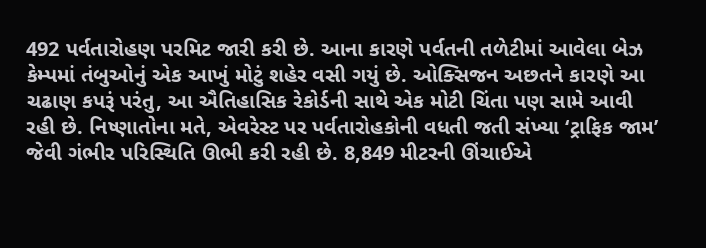492 પર્વતારોહણ પરમિટ જારી કરી છે. આના કારણે પર્વતની તળેટીમાં આવેલા બેઝ કેમ્પમાં તંબુઓનું એક આખું મોટું શહેર વસી ગયું છે. ઓક્સિજન અછતને કારણે આ ચઢાણ કપરૂં પરંતુ, આ ઐતિહાસિક રેકોર્ડની સાથે એક મોટી ચિંતા પણ સામે આવી રહી છે. નિષ્ણાતોના મતે, એવરેસ્ટ પર પર્વતારોહકોની વધતી જતી સંખ્યા ‘ટ્રાફિક જામ’ જેવી ગંભીર પરિસ્થિતિ ઊભી કરી રહી છે. 8,849 મીટરની ઊંચાઈએ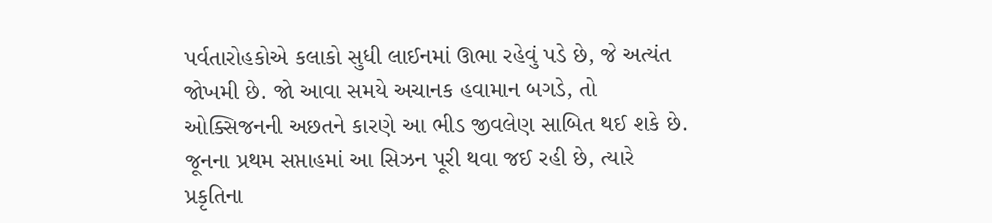પર્વતારોહકોએ કલાકો સુધી લાઈનમાં ઊભા રહેવું પડે છે, જે અત્યંત જોખમી છે. જો આવા સમયે અચાનક હવામાન બગડે, તો ઓક્સિજનની અછતને કારણે આ ભીડ જીવલેણ સાબિત થઈ શકે છે. જૂનના પ્રથમ સપ્તાહમાં આ સિઝન પૂરી થવા જઈ રહી છે, ત્યારે પ્રકૃતિના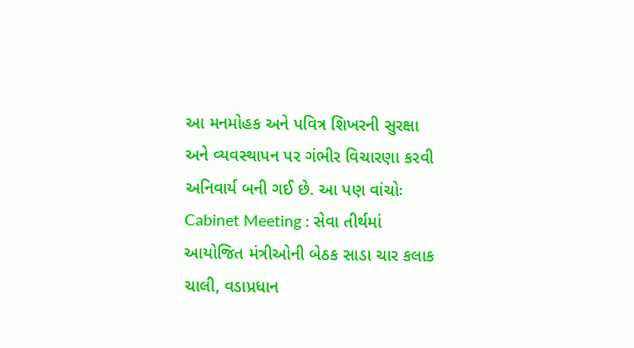આ મનમોહક અને પવિત્ર શિખરની સુરક્ષા અને વ્યવસ્થાપન પર ગંભીર વિચારણા કરવી અનિવાર્ય બની ગઈ છે. આ પણ વાંચોઃ Cabinet Meeting : સેવા તીર્થમાં આયોજિત મંત્રીઓની બેઠક સાડા ચાર કલાક ચાલી, વડાપ્રધાન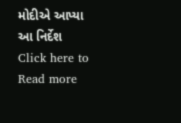મોદીએ આપ્યા આ નિર્દેશ
Click here to Read more